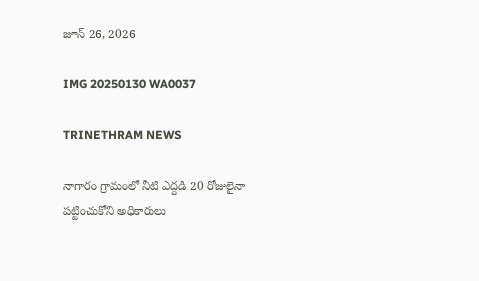జూన్ 26, 2026

IMG 20250130 WA0037

TRINETHRAM NEWS

నాగారం గ్రామంలో నీటి ఎద్దడి 20 రోజులైనా పట్టించుకోని అధికారులు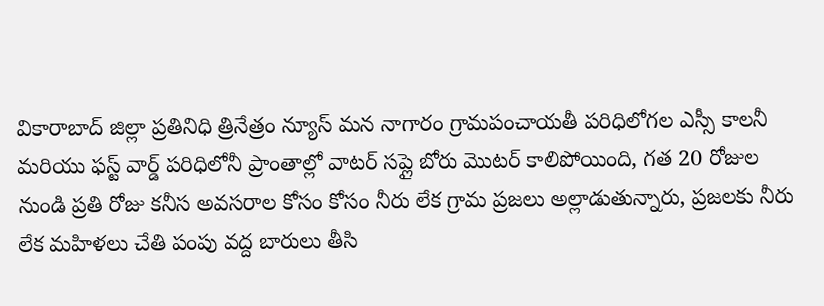వికారాబాద్ జిల్లా ప్రతినిధి త్రినేత్రం న్యూస్ మన నాగారం గ్రామపంచాయతీ పరిధిలోగల ఎస్సీ కాలనీ మరియు ఫస్ట్ వార్డ్ పరిధిలోనీ ప్రాంతాల్లో వాటర్ సప్లై బోరు మొటర్ కాలిపోయింది, గత 20 రోజుల నుండి ప్రతి రోజు కనీస అవసరాల కోసం కోసం నీరు లేక గ్రామ ప్రజలు అల్లాడుతున్నారు, ప్రజలకు నీరు లేక మహిళలు చేతి పంపు వద్ద బారులు తీసి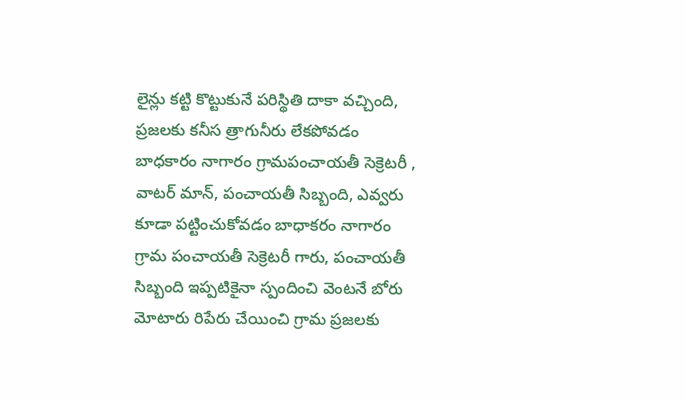లైన్లు కట్టి కొట్టుకునే పరిస్థితి దాకా వచ్చింది,
ప్రజలకు కనీస త్రాగునీరు లేకపోవడం బాధకారం నాగారం గ్రామపంచాయతీ సెక్రెటరీ , వాటర్ మాన్, పంచాయతీ సిబ్బంది, ఎవ్వరు కూడా పట్టించుకోవడం బాధాకరం నాగారం గ్రామ పంచాయతీ సెక్రెటరీ గారు, పంచాయతీ సిబ్బంది ఇప్పటికైనా స్పందించి వెంటనే బోరు మోటారు రిపేరు చేయించి గ్రామ ప్రజలకు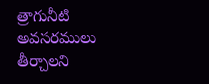త్రాగునీటి అవసరములు తీర్చాలని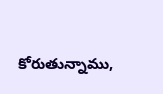కోరుతున్నాము,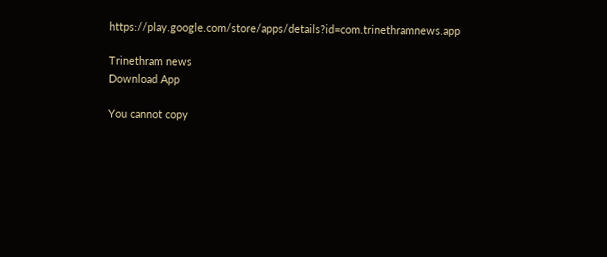https://play.google.com/store/apps/details?id=com.trinethramnews.app

Trinethram news
Download App

You cannot copy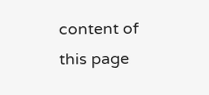content of this page